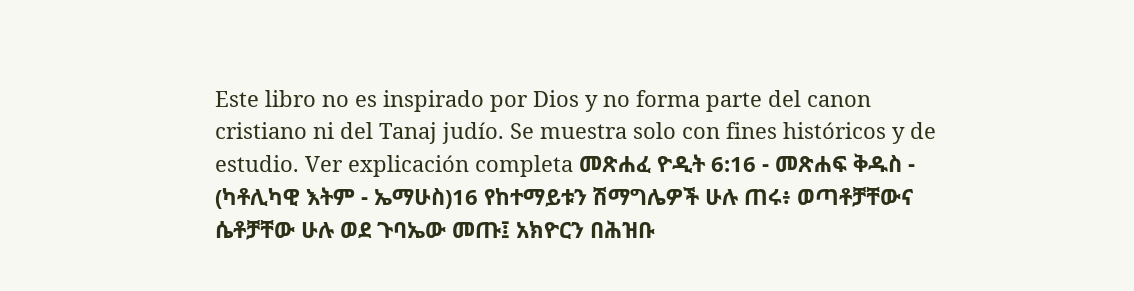Este libro no es inspirado por Dios y no forma parte del canon cristiano ni del Tanaj judío. Se muestra solo con fines históricos y de estudio. Ver explicación completa መጽሐፈ ዮዲት 6:16 - መጽሐፍ ቅዱስ - (ካቶሊካዊ እትም - ኤማሁስ)16 የከተማይቱን ሽማግሌዎች ሁሉ ጠሩ፥ ወጣቶቻቸውና ሴቶቻቸው ሁሉ ወደ ጉባኤው መጡ፤ አክዮርን በሕዝቡ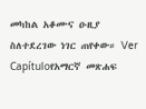መካከል አቆሙና ዑዚያ ስለተደረገው ነገር ጠየቀው። Ver Capítuloየአማርኛ መጽሐፍ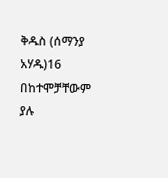ቅዱስ (ሰማንያ አሃዱ)16 በከተሞቻቸውም ያሉ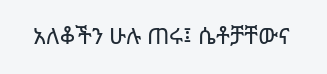አለቆችን ሁሉ ጠሩ፤ ሴቶቻቸውና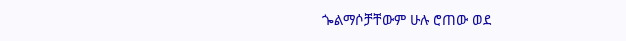ጐልማሶቻቸውም ሁሉ ሮጠው ወደ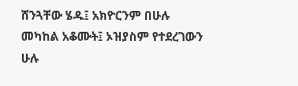ሸንጓቸው ሄዱ፤ አክዮርንም በሁሉ መካከል አቆሙት፤ ኦዝያስም የተደረገውን ሁሉ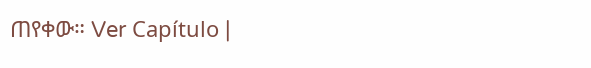ጠየቀው። Ver Capítulo |